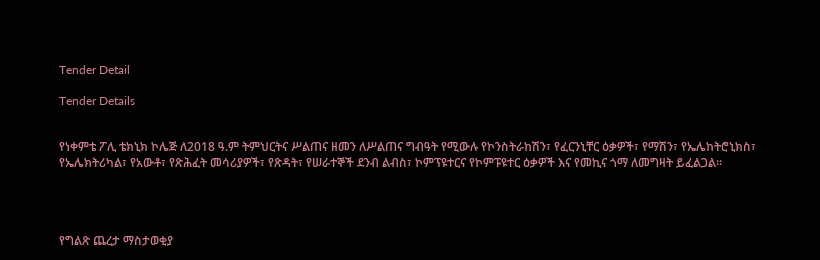Tender Detail

Tender Details


የነቀምቴ ፖሊ ቴክኒክ ኮሌጅ ለ2018 ዓ.ም ትምህርትና ሥልጠና ዘመን ለሥልጠና ግብዓት የሚውሉ የኮንስትራከሽን፣ የፈርንኒቸር ዕቃዎች፣ የማሽን፣ የኤሌከትሮኒክስ፣ የኤሌክትሪካል፣ የአውቶ፣ የጽሕፈት መሳሪያዎች፣ የጽዳት፣ የሠራተኞች ደንብ ልብስ፣ ኮምፕዩተርና የኮምፑዩተር ዕቃዎች እና የመኪና ጎማ ለመግዛት ይፈልጋል።




የግልጽ ጨረታ ማስታወቂያ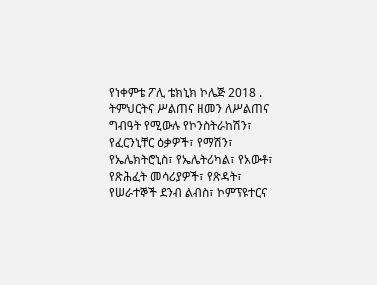የነቀምቴ ፖሊ ቴክኒክ ኮሌጅ 2018 . ትምህርትና ሥልጠና ዘመን ለሥልጠና ግብዓት የሚውሉ የኮንስትራከሽን፣ የፈርንኒቸር ዕቃዎች፣ የማሽን፣ የኤሌክትሮኒስ፣ የኤሌትሪካል፣ የአውቶ፣ የጽሕፈት መሳሪያዎች፣ የጽዳት፣ የሠራተኞች ደንብ ልብስ፣ ኮምፕዩተርና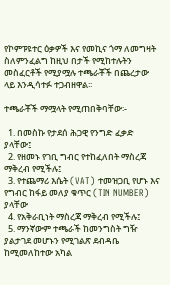የኮምፑዩተር ዕቃዎች እና የመኪና ጎማ ለመግዛት ስለምንፈልግ ከዚህ በታች የሚከተሉትን መስፈርቶች የሚያሟሉ ተጫራቾች በጨረታው ላይ እንዲሳተፉ ተጋብዘዋል፡፡

ተጫራቾች ማሟላት የሚጠበቅባቸው፡-

  1. በመስኩ የታደሰ ሕጋዊ የንግድ ፈቃድ ያላቸው፤
  2. የዘመኑ የገቢ ግብር የተከፈለበት ማስረጃ ማቅረብ የሚችሉ፤
  3. የተጨማሪ እሴት (VAT) ተመዝጋቢ የሆኑ እና የግብር ከፋይ መለያ ቁጥር (TIN NUMBER) ያላቸው
  4. የአቅራቢነት ማስረጃ ማቅረብ የሚችሉ፤
  5. ማንኛውም ተጫራች ከመንግስት ግዥ ያልታገደ መሆኑን የሚገልጽ ደብዳቤ ከሚመለከተው አካል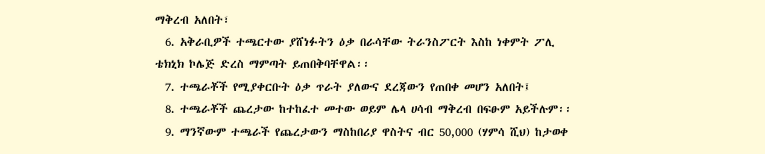ማቅረብ አለበት፣
  6. አቅራቢዎች ተጫርተው ያሸነፉትን ዕቃ በራሳቸው ትራንስፖርት እስከ ነቀምት ፖሊ ቴክኒክ ኮሌጅ ድረስ ማምጣት ይጠበቅባቸዋል፡፡
  7. ተጫራቾች የሚያቀርቡት ዕቃ ጥራት ያለውና ደረጃውን የጠበቀ መሆን አለበት፤
  8. ተጫራቾች ጨረታው ከተከፈተ መተው ወይም ሌላ ሀሳብ ማቅረብ በፍፁም አይችሉም፡፡
  9. ማንኛውም ተጫራች የጨረታውን ማስከበሪያ ዋስትና ብር 50,000 (ሃምሳ ሺህ) ከታወቀ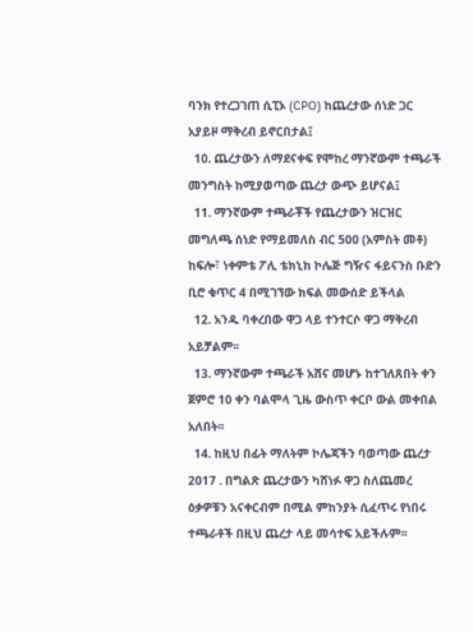ባንክ የተረጋገጠ ሲፒኦ (CPO) ከጨረታው ሰነድ ጋር አያይዞ ማቅረብ ይኖርበታል፤
  10. ጨረታውን ለማደናቀፍ የሞከረ ማንኛውም ተጫራች መንግስት ከሚያወጣው ጨረታ ውጭ ይሆናል፤
  11. ማንኛውም ተጫራቾች የጨረታውን ዝርዝር መግለጫ ሰነድ የማይመለስ ብር 500 (አምስት መቶ) ከፍሎ፣ ነቀምቴ ፖሊ ቴክኒከ ኮሌጅ ግዥና ፋይናንስ ቡድን ቢሮ ቁጥር 4 በሚገኘው ክፍል መውሰድ ይችላል
  12. አንዱ ባቀረበው ዋጋ ላይ ተንተርሶ ዋጋ ማቅረብ አይቻልም፡፡
  13. ማንኛውም ተጫራች አሸና መሆኑ ከተገለጸበት ቀን ጀምሮ 10 ቀን ባልሞላ ጊዜ ውስጥ ቀርቦ ውል መቀበል አለበት፡፡
  14. ከዚህ በፊት ማለትም ኮሌጃችን ባወጣው ጨረታ 2017 . በግልጽ ጨረታውን ካሸነፉ ዋጋ ስለጨመረ ዕቃዎቹን አናቀርብም በሚል ምከንያት ሲፈጥሩ የነበሩ ተጫራቶች በዚህ ጨረታ ላይ መሳተፍ አይችሉም፡፡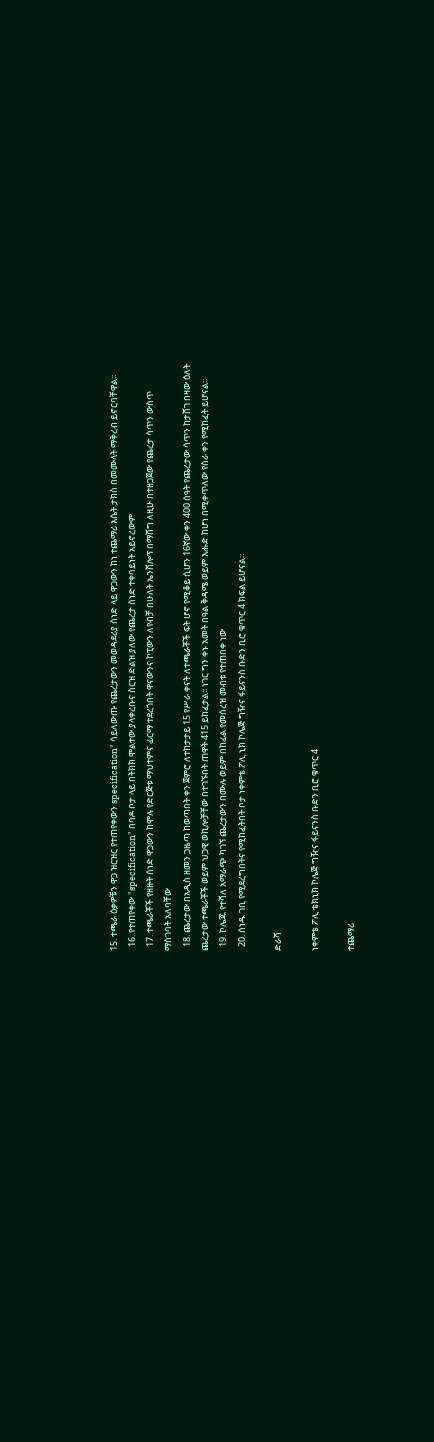15. ተጫራ ዕቃዎቹን ዋጋ ዝርዝር የተጠየቀውን specification" ሳይለውጡ የጨረታውን መወዳደሪያ ሰነድ ላይ ዋጋውን ከነ ተጨማሪ እሴት ታክስ በመሙላት ማቅረብ ይኖርባቸዋል፡፡
  16. የተጠየቀው "specification" በባዶ ቦታ ላይ በትክክ ሞልተው ያላቀረቡና ስርዝ ድልዝ ያለው የጨረታ ሰነድ ተቀባይነት አይኖረውም
  17. ተጫራቾች የዘዙት ሰነድ ዋጋውን ከሞሉ የድርጅቱ ማህተምና ፊርማ ተደረጎበት ዋናውንና ኮፒውን ለየብቻ በሁለት ኤንቨሎፕ በማሸግ ለዚሁ በተዘጋጀው የጨረታ ሳጥን ውስጥ ማስገባት አለባቸው
  18. ጨረታው በአዲስ ዘመን ጋዜጣ ከወጣበት ቀን ጀምሮ ለተከታታይ 15 የሥራ ቀናት ለተጫራቾች ፍት ሆኖ የሚቆይ ሲሆን 16ኛው ቀን 400 ሰዓት የጨረታው ሳጥን ከታሸገ በዛው ዕለት ጨረታው ተጫራቾች ወይም ህጋዊ ወኪሎቻቸው በተገኙበት ጠዋት 415 ይከፈታል፡፡ ነገር ግን ቀኑ አመት በዓል ቅዳሜ ወይም እሑድ ከሆነ በሚቀጥለው የስራ ቀን የሚከፈት ይሆናል፡፡
  19. ኮሌጁ የተሻለ አማራጭ ካገኘ ጨረታውን በሙሉ ወይም በከፊል የመሰረዝ መብቱ የተጠበቀ ነው
  20. ሰነዱ ገቢ የሚደረግበትና የሚከፈትበት ቦታ ነቀምቴ ፖሊ ኒክ ኮሌጅ ግዥና ፋይናንስ ቡድን ቢሮ ቁጥር 4 ክፍል ይሆናል፡፡

ድራሻ

ነቀምቴ ፖሊ ቴክኒክ ኮሌጅ ግዥና ፋይናንስ ቡድን ቢሮ ቁጥር 4

ተጨማሪ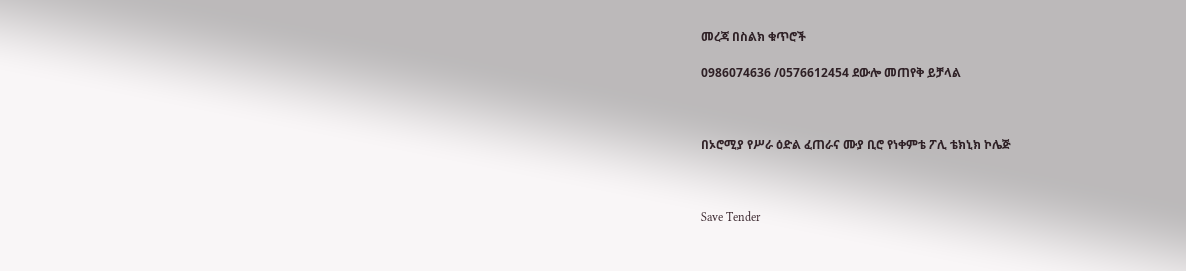መረጃ በስልክ ቁጥሮች

0986074636 /0576612454 ደውሎ መጠየቅ ይቻላል



በኦሮሚያ የሥራ ዕድል ፈጠራና ሙያ ቢሮ የነቀምቴ ፖሊ ቴክኒክ ኮሌጅ



Save Tender